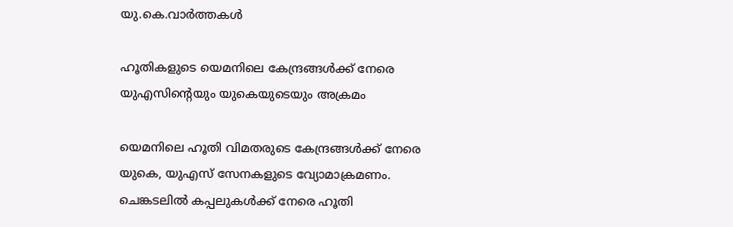യു.കെ.വാര്‍ത്തകള്‍

ഹൂതികളുടെ യെമനിലെ കേന്ദ്രങ്ങള്‍ക്ക് നേരെ യുഎസിന്റെയും യുകെയുടെയും അക്രമം

യെമനിലെ ഹൂതി വിമതരുടെ കേന്ദ്രങ്ങള്‍ക്ക് നേരെ യുകെ, യുഎസ് സേനകളുടെ വ്യോമാക്രമണം. ചെങ്കടലില്‍ കപ്പലുകള്‍ക്ക് നേരെ ഹൂതി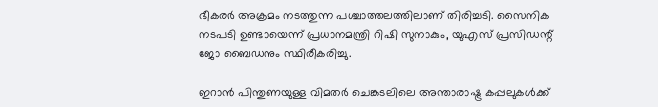ഭീകരര്‍ അക്രമം നടത്തുന്ന പശ്ചാത്തലത്തിലാണ് തിരിച്ചടി. സൈനിക നടപടി ഉണ്ടായെന്ന് പ്രധാനമന്ത്രി റിഷി സുനാകും, യുഎസ് പ്രസിഡന്റ് ജോ ബൈഡനും സ്ഥിരീകരിച്ചു.

ഇറാന്‍ പിന്തുണയുള്ള വിമതര്‍ ചെങ്കടലിലെ അന്താരാഷ്ട്ര കപ്പലുകള്‍ക്ക്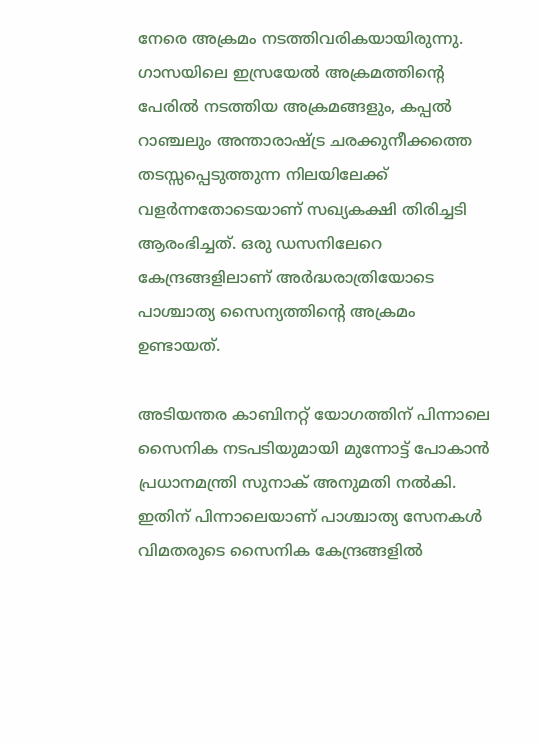നേരെ അക്രമം നടത്തിവരികയായിരുന്നു. ഗാസയിലെ ഇസ്രയേല്‍ അക്രമത്തിന്റെ പേരില്‍ നടത്തിയ അക്രമങ്ങളും, കപ്പല്‍ റാഞ്ചലും അന്താരാഷ്ട്ര ചരക്കുനീക്കത്തെ തടസ്സപ്പെടുത്തുന്ന നിലയിലേക്ക് വളര്‍ന്നതോടെയാണ് സഖ്യകക്ഷി തിരിച്ചടി ആരംഭിച്ചത്. ഒരു ഡസനിലേറെ കേന്ദ്രങ്ങളിലാണ് അര്‍ദ്ധരാത്രിയോടെ പാശ്ചാത്യ സൈന്യത്തിന്റെ അക്രമം ഉണ്ടായത്.

അടിയന്തര കാബിനറ്റ് യോഗത്തിന് പിന്നാലെ സൈനിക നടപടിയുമായി മുന്നോട്ട് പോകാന്‍ പ്രധാനമന്ത്രി സുനാക് അനുമതി നല്‍കി. ഇതിന് പിന്നാലെയാണ് പാശ്ചാത്യ സേനകള്‍ വിമതരുടെ സൈനിക കേന്ദ്രങ്ങളില്‍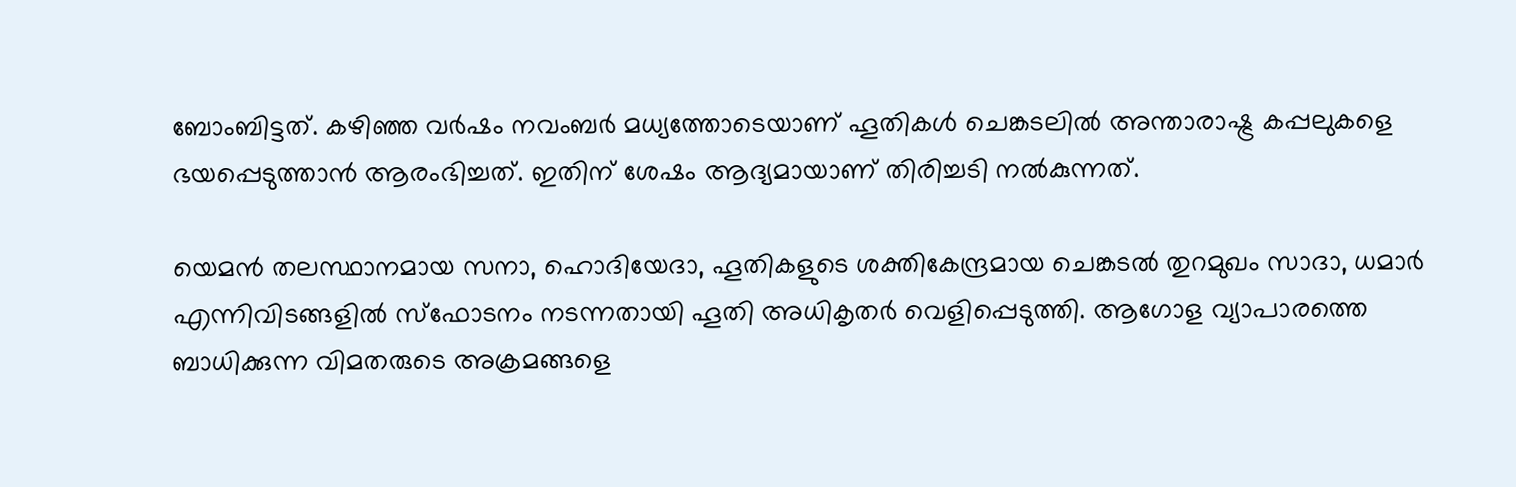ബോംബിട്ടത്. കഴിഞ്ഞ വര്‍ഷം നവംബര്‍ മധ്യത്തോടെയാണ് ഹൂതികള്‍ ചെങ്കടലില്‍ അന്താരാഷ്ട്ര കപ്പലുകളെ ഭയപ്പെടുത്താന്‍ ആരംഭിച്ചത്. ഇതിന് ശേഷം ആദ്യമായാണ് തിരിച്ചടി നല്‍കുന്നത്.

യെമന്‍ തലസ്ഥാനമായ സനാ, ഹൊദിയേദാ, ഹൂതികളുടെ ശക്തികേന്ദ്രമായ ചെങ്കടല്‍ തുറമുഖം സാദാ, ധമാര്‍ എന്നിവിടങ്ങളില്‍ സ്‌ഫോടനം നടന്നതായി ഹൂതി അധികൃതര്‍ വെളിപ്പെടുത്തി. ആഗോള വ്യാപാരത്തെ ബാധിക്കുന്ന വിമതരുടെ അക്രമങ്ങളെ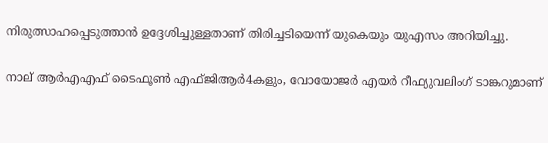നിരുത്സാഹപ്പെടുത്താന്‍ ഉദ്ദേശിച്ചുള്ളതാണ് തിരിച്ചടിയെന്ന്‌ യുകെയും യുഎസം അറിയിച്ചു.

നാല് ആര്‍എഎഫ് ടൈഫൂണ്‍ എഫ്ജിആര്‍4കളും, വോയോജര്‍ എയര്‍ റീഫ്യുവലിംഗ് ടാങ്കറുമാണ്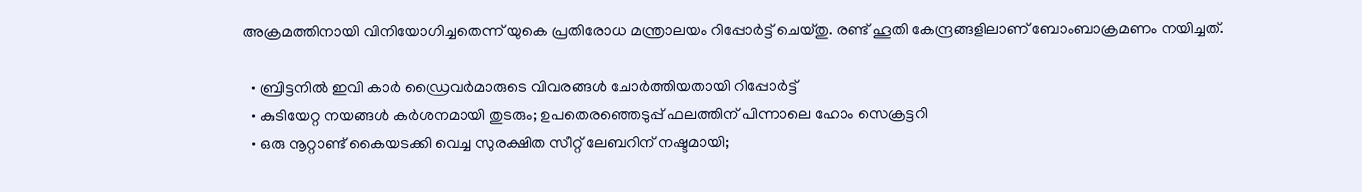അക്രമത്തിനായി വിനിയോഗിച്ചതെന്ന് യുകെ പ്രതിരോധ മന്ത്രാലയം റിപ്പോര്‍ട്ട് ചെയ്തു. രണ്ട് ഹൂതി കേന്ദ്രങ്ങളിലാണ് ബോംബാക്രമണം നയിച്ചത്.

  • ബ്രിട്ടനില്‍ ഇവി കാര്‍ ഡ്രൈവര്‍മാരുടെ വിവരങ്ങള്‍ ചോര്‍ത്തിയതായി റിപ്പോര്‍ട്ട്
  • കുടിയേറ്റ നയങ്ങള്‍ കര്‍ശനമായി തുടരും; ഉപതെരഞ്ഞെടുപ്പ് ഫലത്തിന് പിന്നാലെ ഹോം സെക്രട്ടറി
  • ഒരു നൂറ്റാണ്ട് കൈയടക്കി വെച്ച സുരക്ഷിത സീറ്റ് ലേബറിന് നഷ്ടമായി;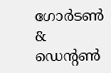ഗോര്‍ടണ്‍ & ഡെന്റണ്‍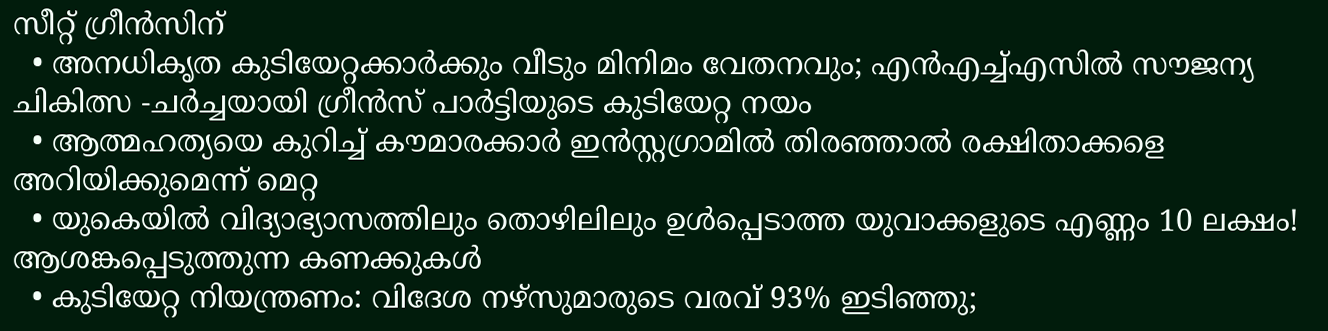സീറ്റ് ഗ്രീന്‍സിന്
  • അനധികൃത കുടിയേറ്റക്കാര്‍ക്കും വീടും മിനിമം വേതനവും; എന്‍എച്ച്എസില്‍ സൗജന്യ ചികിത്സ -ചര്‍ച്ചയായി ഗ്രീന്‍സ് പാര്‍ട്ടിയുടെ കുടിയേറ്റ നയം
  • ആത്മഹത്യയെ കുറിച്ച് കൗമാരക്കാര്‍ ഇന്‍സ്റ്റഗ്രാമില്‍ തിരഞ്ഞാല്‍ രക്ഷിതാക്കളെ അറിയിക്കുമെന്ന് മെറ്റ
  • യുകെയില്‍ വിദ്യാഭ്യാസത്തിലും തൊഴിലിലും ഉള്‍പ്പെടാത്ത യുവാക്കളുടെ എണ്ണം 10 ലക്ഷം! ആശങ്കപ്പെടുത്തുന്ന കണക്കുകള്‍
  • കുടിയേറ്റ നിയന്ത്രണം: വിദേശ നഴ്സുമാരുടെ വരവ് 93% ഇടിഞ്ഞു;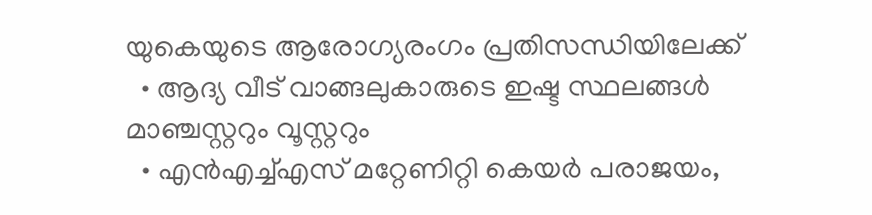യുകെയുടെ ആരോഗ്യരംഗം പ്രതിസന്ധിയിലേക്ക്
  • ആദ്യ വീട് വാങ്ങലുകാരുടെ ഇഷ്ട സ്ഥലങ്ങള്‍ മാഞ്ചസ്റ്ററും വൂസ്റ്ററും
  • എന്‍എച്ച്എസ് മറ്റേണിറ്റി കെയര്‍ പരാജയം,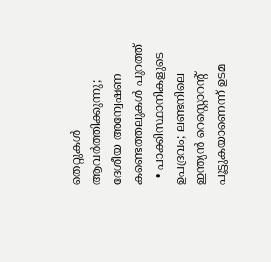തെറ്റുകള്‍ ആവര്‍ത്തിക്കുന്നു; ദേശീയ അന്വേഷണ കണ്ടെത്തലുകള്‍ പുറത്ത്
  • പാക്കിസ്ഥാനികളുടെ ഉപദ്രവം; ലണ്ടനിലെ ഇന്ത്യന്‍ റെസ്റ്റൊറന്റ് പൂട്ടുകയാണെന്ന് ഉടമ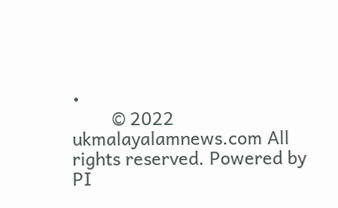•
        © 2022 ukmalayalamnews.com All rights reserved. Powered by PI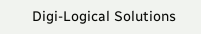Digi-Logical Solutions